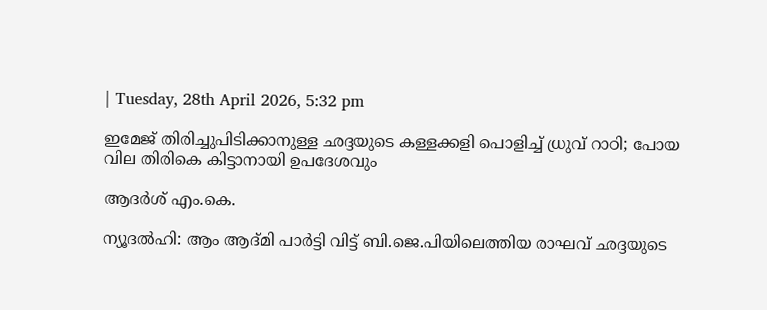| Tuesday, 28th April 2026, 5:32 pm

ഇമേജ് തിരിച്ചുപിടിക്കാനുള്ള ഛദ്ദയുടെ കള്ളക്കളി പൊളിച്ച് ധ്രുവ് റാഠി; പോയ വില തിരികെ കിട്ടാനായി ഉപദേശവും

ആദര്‍ശ് എം.കെ.

ന്യൂദല്‍ഹി: ആം ആദ്മി പാര്‍ട്ടി വിട്ട് ബി.ജെ.പിയിലെത്തിയ രാഘവ് ഛദ്ദയുടെ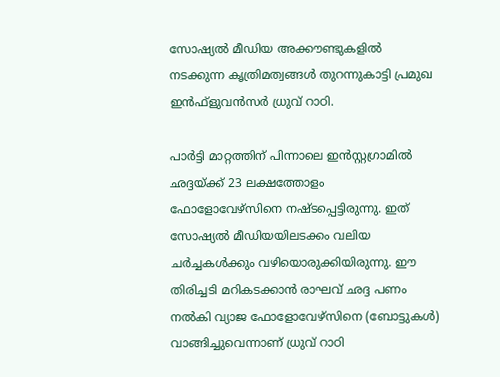സോഷ്യല്‍ മീഡിയ അക്കൗണ്ടുകളില്‍ നടക്കുന്ന കൃത്രിമത്വങ്ങള്‍ തുറന്നുകാട്ടി പ്രമുഖ ഇന്‍ഫ്‌ളുവന്‍സര്‍ ധ്രുവ് റാഠി.

പാര്‍ട്ടി മാറ്റത്തിന് പിന്നാലെ ഇന്‍സ്റ്റഗ്രാമില്‍ ഛദ്ദയ്ക്ക് 23 ലക്ഷത്തോളം ഫോളോവേഴ്‌സിനെ നഷ്ടപ്പെട്ടിരുന്നു. ഇത് സോഷ്യല്‍ മീഡിയയിലടക്കം വലിയ ചര്‍ച്ചകള്‍ക്കും വഴിയൊരുക്കിയിരുന്നു. ഈ തിരിച്ചടി മറികടക്കാന്‍ രാഘവ് ഛദ്ദ പണം നല്‍കി വ്യാജ ഫോളോവേഴ്‌സിനെ (ബോട്ടുകള്‍) വാങ്ങിച്ചുവെന്നാണ് ധ്രുവ് റാഠി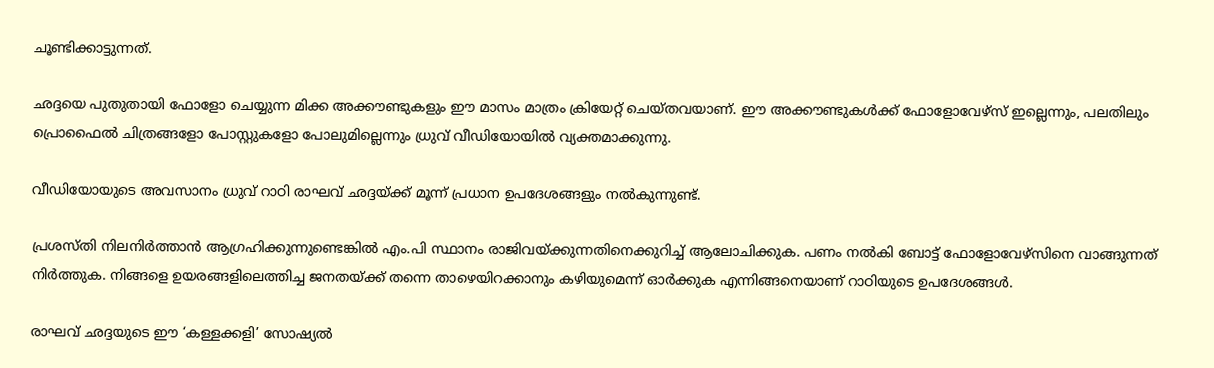ചൂണ്ടിക്കാട്ടുന്നത്.

ഛദ്ദയെ പുതുതായി ഫോളോ ചെയ്യുന്ന മിക്ക അക്കൗണ്ടുകളും ഈ മാസം മാത്രം ക്രിയേറ്റ് ചെയ്തവയാണ്. ഈ അക്കൗണ്ടുകള്‍ക്ക് ഫോളോവേഴ്‌സ് ഇല്ലെന്നും, പലതിലും പ്രൊഫൈല്‍ ചിത്രങ്ങളോ പോസ്റ്റുകളോ പോലുമില്ലെന്നും ധ്രുവ് വീഡിയോയില്‍ വ്യക്തമാക്കുന്നു.

വീഡിയോയുടെ അവസാനം ധ്രുവ് റാഠി രാഘവ് ഛദ്ദയ്ക്ക് മൂന്ന് പ്രധാന ഉപദേശങ്ങളും നല്‍കുന്നുണ്ട്.

പ്രശസ്തി നിലനിര്‍ത്താന്‍ ആഗ്രഹിക്കുന്നുണ്ടെങ്കില്‍ എം.പി സ്ഥാനം രാജിവയ്ക്കുന്നതിനെക്കുറിച്ച് ആലോചിക്കുക. പണം നല്‍കി ബോട്ട് ഫോളോവേഴ്‌സിനെ വാങ്ങുന്നത് നിര്‍ത്തുക. നിങ്ങളെ ഉയരങ്ങളിലെത്തിച്ച ജനതയ്ക്ക് തന്നെ താഴെയിറക്കാനും കഴിയുമെന്ന് ഓര്‍ക്കുക എന്നിങ്ങനെയാണ് റാഠിയുടെ ഉപദേശങ്ങള്‍.

രാഘവ് ഛദ്ദയുടെ ഈ ‘കള്ളക്കളി’ സോഷ്യല്‍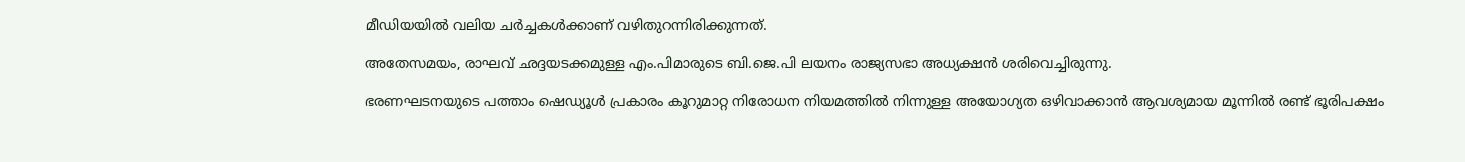മീഡിയയില്‍ വലിയ ചര്‍ച്ചകള്‍ക്കാണ് വഴിതുറന്നിരിക്കുന്നത്.

അതേസമയം, രാഘവ് ഛദ്ദയടക്കമുള്ള എം.പിമാരുടെ ബി.ജെ.പി ലയനം രാജ്യസഭാ അധ്യക്ഷന്‍ ശരിവെച്ചിരുന്നു.

ഭരണഘടനയുടെ പത്താം ഷെഡ്യൂള്‍ പ്രകാരം കൂറുമാറ്റ നിരോധന നിയമത്തില്‍ നിന്നുള്ള അയോഗ്യത ഒഴിവാക്കാന്‍ ആവശ്യമായ മൂന്നില്‍ രണ്ട് ഭൂരിപക്ഷം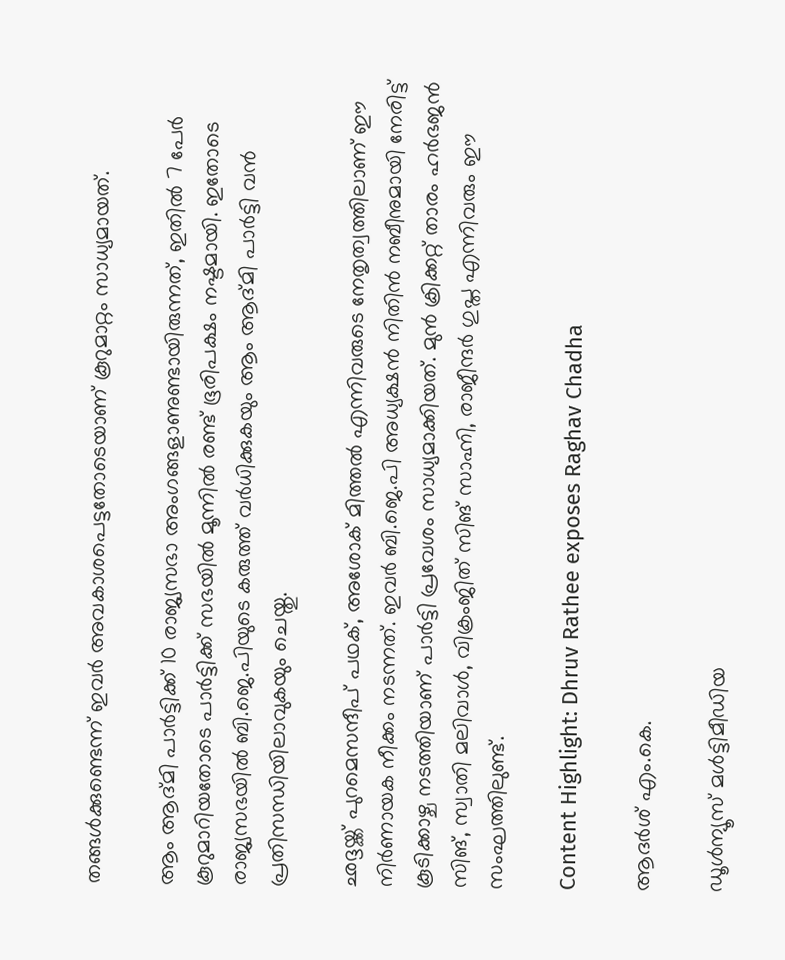തങ്ങള്‍ക്കുണ്ടെന്ന് ഇവര്‍ അവകാശപെട്ടതോടെയാണ് കൂറുമാറ്റം സാധ്യമായത്.

ആം ആദ്മി പാര്‍ട്ടിക്ക് 10 രാജ്യസഭാ അംഗങ്ങളാണുണ്ടായിരുന്നത്, ഇതില്‍ 7 പേര്‍ കൂറുമാറിയതോടെ പാര്‍ട്ടിക്ക് സഭയില്‍ മൂന്നില്‍ രണ്ട് ഭൂരിപക്ഷം നഷ്ടമായി. ഇതോടെ രാജ്യസഭയില്‍ ബി.ജെ.പിയുടെ കരുത്ത് വര്‍ധിക്കുകയും ആം ആദ്മി പാര്‍ട്ടി വന്‍ പ്രതിസന്ധിയിലാവുകയും ചെയ്തു.

ഛദ്ദയ്ക്ക് പുറമെസന്ദീപ് പഥക്, അശോക് മിത്തല്‍ എന്നിവരുടെ നേതൃത്വത്തിലാണ് ഈ നിര്‍ണായക നീക്കം നടന്നത്. ഇവര്‍ ബി.ജെ.പി അധ്യക്ഷന്‍ നിതിന്‍ നബീനുമായി നേരിട്ട് കൂടിക്കാഴ്ച നടത്തിയാണ് പാര്‍ട്ടി പ്രവേശം സാധ്യമാക്കിയത്. മുന്‍ ക്രിക്കറ്റ് താരം ഹര്‍ഭജന്‍ സിങ്, സ്വാതി മലിവാള്‍, വിക്രംജിത് സിങ് സാഹ്നി, രാജീന്ദര്‍ ഗുപ്ത എന്നിവരും ഈ സംഘത്തിലുണ്ട്.

Content Highlight: Dhruv Rathee exposes Raghav Chadha

ആദര്‍ശ് എം.കെ.

ഡൂള്‍ന്യൂസ് മള്‍ട്ടിമീഡിയ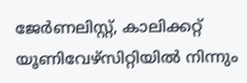ജേര്‍ണലിസ്റ്റ്, കാലിക്കറ്റ് യൂണിവേഴ്സിറ്റിയില്‍ നിന്നും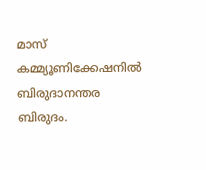മാസ് കമ്മ്യൂണിക്കേഷനില്‍ ബിരുദാനന്തര ബിരുദം.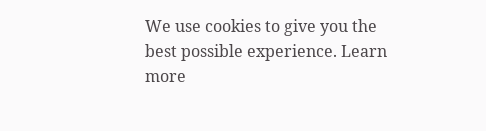We use cookies to give you the best possible experience. Learn more